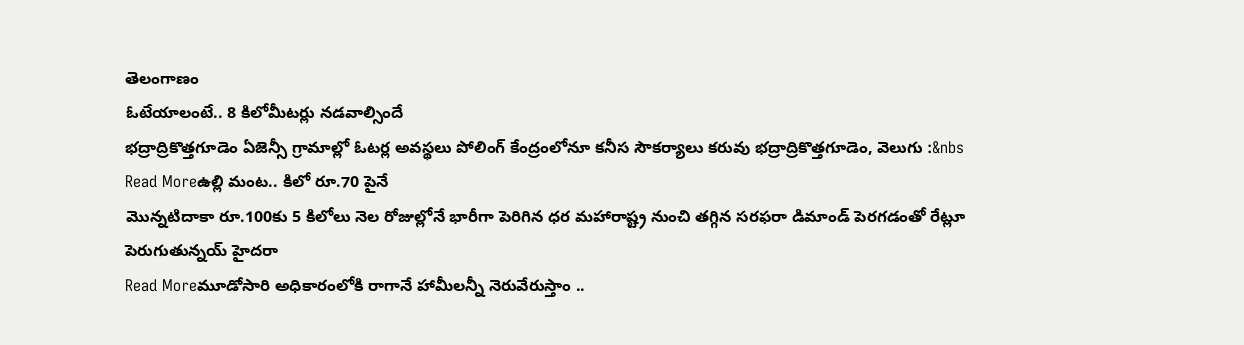తెలంగాణం
ఓటేయాలంటే.. 8 కిలోమీటర్లు నడవాల్సిందే
భద్రాద్రికొత్తగూడెం ఏజెన్సీ గ్రామాల్లో ఓటర్ల అవస్థలు పోలింగ్ కేంద్రంలోనూ కనీస సౌకర్యాలు కరువు భద్రాద్రికొత్తగూడెం, వెలుగు :&nbs
Read Moreఉల్లి మంట.. కిలో రూ.70 పైనే
మొన్నటిదాకా రూ.100కు 5 కిలోలు నెల రోజుల్లోనే భారీగా పెరిగిన ధర మహారాష్ట్ర నుంచి తగ్గిన సరఫరా డిమాండ్ పెరగడంతో రేట్లూ పెరుగుతున్నయ్ హైదరా
Read Moreమూడోసారి అధికారంలోకి రాగానే హామీలన్నీ నెరువేరుస్తాం ..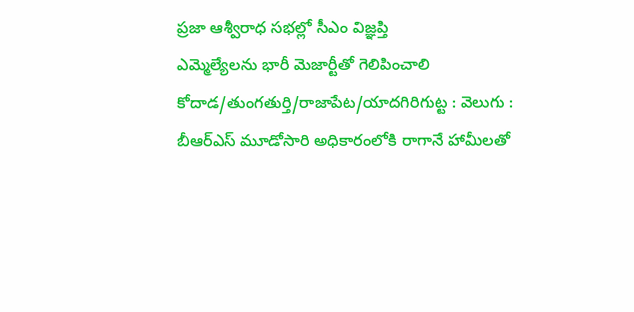ప్రజా ఆశ్వీరాధ సభల్లో సీఎం విజ్ఞప్తి
ఎమ్మెల్యేలను భారీ మెజార్టీతో గెలిపించాలి కోదాడ/తుంగతుర్తి/రాజాపేట/యాదగిరిగుట్ట : వెలుగు : బీఆర్ఎస్ మూడోసారి అధికారంలోకి రాగానే హామీలతో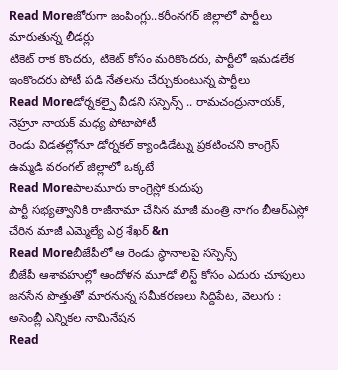Read Moreజోరుగా జంపింగ్లు..కరీంనగర్ జిల్లాలో పార్టీలు మారుతున్న లీడర్లు
టికెట్ రాక కొందరు, టికెట్ కోసం మరికొందరు, పార్టీలో ఇమడలేక ఇంకొందరు పోటీ పడి నేతలను చేర్చుకుంటున్న పార్టీలు
Read Moreడోర్నకల్పై వీడని సస్పెన్స్ .. రామచంద్రునాయక్, నెహ్రూ నాయక్ మధ్య పోటాపోటీ
రెండు విడతల్లోనూ డోర్నకల్ క్యాండిడేట్ను ప్రకటించని కాంగ్రెస్ ఉమ్మడి వరంగల్ జిల్లాలో ఒక్కటే
Read Moreపాలమూరు కాంగ్రెస్లో కుదుపు
పార్టీ సభ్యత్వానికి రాజీనామా చేసిన మాజీ మంత్రి నాగం బీఆర్ఎస్లో చేరిన మాజీ ఎమ్మెల్యే ఎర్ర శేఖర్ &n
Read Moreబీజేపీలో ఆ రెండు స్థానాలపై సస్పెన్స్
బీజేపీ ఆశావహుల్లో ఆందోళన మూడో లిస్ట్ కోసం ఎదురు చూపులు జనసేన పొత్తుతో మారనున్న సమీకరణలు సిద్దిపేట, వెలుగు : అసెంబ్లీ ఎన్నికల నామినేషన
Read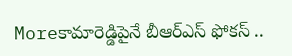Moreకామారెడ్డిపైనే బీఆర్ఎస్ ఫోకస్ ..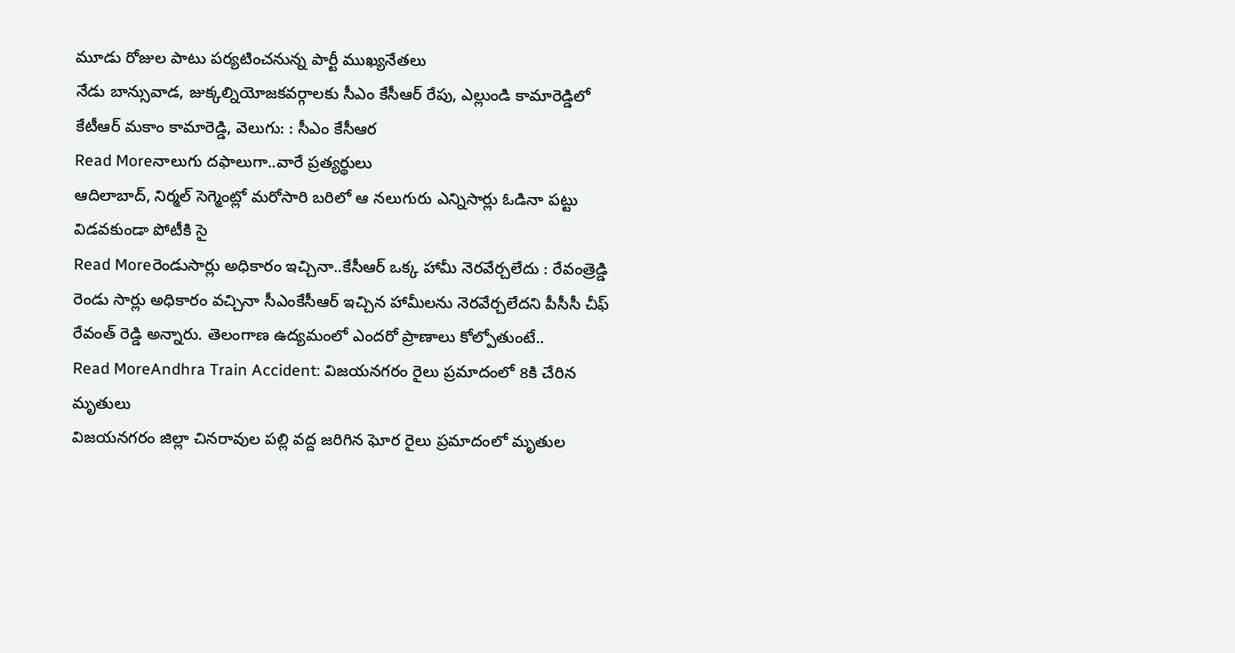మూడు రోజుల పాటు పర్యటించనున్న పార్టీ ముఖ్యనేతలు
నేడు బాన్సువాడ, జుక్కల్నియోజకవర్గాలకు సీఎం కేసీఆర్ రేపు, ఎల్లుండి కామారెడ్డిలో కేటీఆర్ మకాం కామారెడ్డి, వెలుగు: : సీఎం కేసీఆర
Read Moreనాలుగు దఫాలుగా..వారే ప్రత్యర్థులు
ఆదిలాబాద్, నిర్మల్ సెగ్మెంట్లో మరోసారి బరిలో ఆ నలుగురు ఎన్నిసార్లు ఓడినా పట్టు విడవకుండా పోటీకి సై
Read Moreరెండుసార్లు అధికారం ఇచ్చినా..కేసీఆర్ ఒక్క హామీ నెరవేర్చలేదు : రేవంత్రెడ్డి
రెండు సార్లు అధికారం వచ్చినా సీఎంకేసీఆర్ ఇచ్చిన హామీలను నెరవేర్చలేదని పీసీసీ చీఫ్ రేవంత్ రెడ్డి అన్నారు. తెలంగాణ ఉద్యమంలో ఎందరో ప్రాణాలు కోల్పోతుంటే..
Read MoreAndhra Train Accident: విజయనగరం రైలు ప్రమాదంలో 8కి చేరిన మృతులు
విజయనగరం జిల్లా చినరావుల పల్లి వద్ద జరిగిన ఘోర రైలు ప్రమాదంలో మృతుల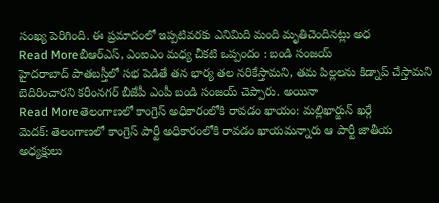సంఖ్య పెరిగింది. ఈ ప్రమాదంలో ఇప్పటివరకు ఎనిమిది మంది మృతిచెందినట్లు అధ
Read Moreబీఆర్ఎస్, ఎంఐఎం మధ్య చీకటి ఒప్పందం : బండి సంజయ్
హైదరాబాద్ పాతబస్తీలో సభ పెడితే తన భార్య తల నరికేస్తామని, తమ పిల్లలను కిడ్నాప్ చేస్తామని బెదిరించారని కరీంనగర్ బీజేపీ ఎంపీ బండి సంజయ్ చెప్పారు. అయినా
Read Moreతెలంగాణలో కాంగ్రెస్ అధికారంలోకి రావడం ఖాయం: మల్లిఖార్జున్ ఖర్గే
మెదక్: తెలంగాణలో కాంగ్రెస్ పార్టీ అధికారంలోకి రావడం ఖాయమన్నారు ఆ పార్టీ జాతీయ అధ్యక్షులు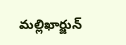మల్లిఖార్జున్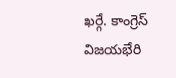ఖర్గే. కాంగ్రెస్ విజయభేరి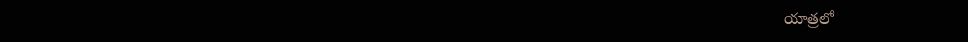యాత్రలో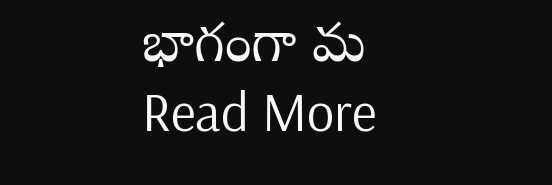భాగంగా మ
Read More